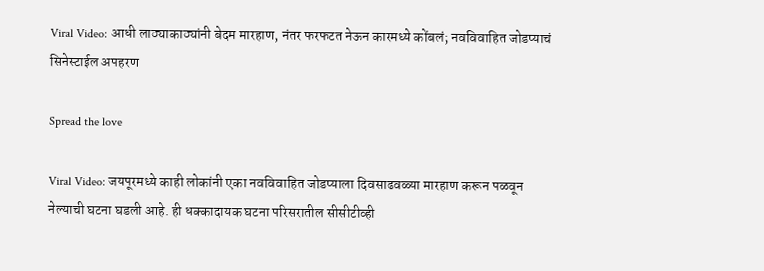Viral Video: आधी लाठ्याकाठ्यांनी बेदम मारहाण, नंतर फरफटत नेऊन कारमध्ये कोंबलं; नवविवाहित जोडप्याचं सिनेस्टाईल अपहरण

Spread the love

Viral Video: जयपूरमध्ये काही लोकांनी एका नवविवाहित जोडप्याला दिवसाढवळ्या मारहाण करून पळवून नेल्याची घटना घडली आहे. ही धक्कादायक घटना परिसरातील सीसीटीव्ही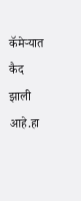कॅमेऱ्यात कैद झाली आहे.हा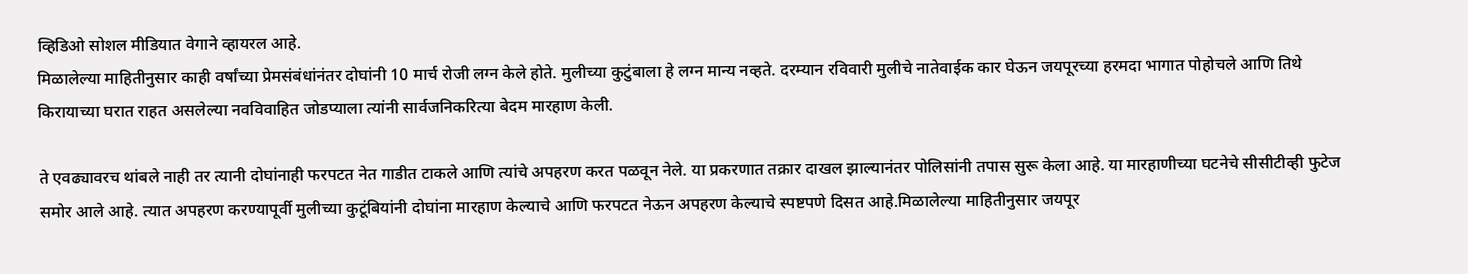व्हिडिओ सोशल मीडियात वेगाने व्हायरल आहे.
मिळालेल्या माहितीनुसार काही वर्षांच्या प्रेमसंबंधांनंतर दोघांनी 10 मार्च रोजी लग्न केले होते. मुलीच्या कुटुंबाला हे लग्न मान्य नव्हते. दरम्यान रविवारी मुलीचे नातेवाईक कार घेऊन जयपूरच्या हरमदा भागात पोहोचले आणि तिथे किरायाच्या घरात राहत असलेल्या नवविवाहित जोडप्याला त्यांनी सार्वजनिकरित्या बेदम मारहाण केली.

ते एवढ्यावरच थांबले नाही तर त्यानी दोघांनाही फरपटत नेत गाडीत टाकले आणि त्यांचे अपहरण करत पळवून नेले. या प्रकरणात तक्रार दाखल झाल्यानंतर पोलिसांनी तपास सुरू केला आहे. या मारहाणीच्या घटनेचे सीसीटीव्ही फुटेज समोर आले आहे. त्यात अपहरण करण्यापूर्वी मुलीच्या कुटूंबियांनी दोघांना मारहाण केल्याचे आणि फरपटत नेऊन अपहरण केल्याचे स्पष्टपणे दिसत आहे.मिळालेल्या माहितीनुसार जयपूर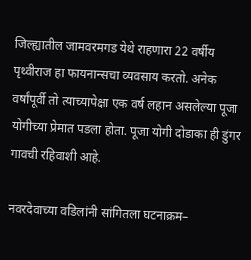जिल्ह्यातील जामवरमगड येथे राहणारा 22 वर्षीय पृथ्वीराज हा फायनान्सचा व्यवसाय करतो. अनेक वर्षांपूर्वी तो त्याच्यापेक्षा एक वर्ष लहान असलेल्या पूजा योगीच्या प्रेमात पडला होता. पूजा योगी दोडाका ही डुंगर गावची रहिवाशी आहे.

नवरदेवाच्या वडिलांनी सांगितला घटनाक्रम–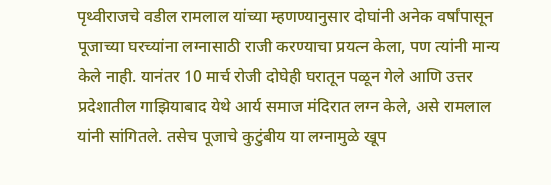पृथ्वीराजचे वडील रामलाल यांच्या म्हणण्यानुसार दोघांनी अनेक वर्षांपासून पूजाच्या घरच्यांना लग्नासाठी राजी करण्याचा प्रयत्न केला, पण त्यांनी मान्य केले नाही. यानंतर 10 मार्च रोजी दोघेही घरातून पळून गेले आणि उत्तर प्रदेशातील गाझियाबाद येथे आर्य समाज मंदिरात लग्न केले, असे रामलाल यांनी सांगितले. तसेच पूजाचे कुटुंबीय या लग्नामुळे खूप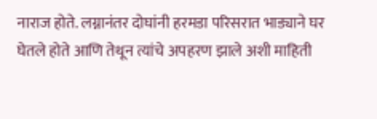नाराज होते. लग्नानंतर दोघांनी हरमडा परिसरात भाड्याने घर घेतले होते आणि तेथून त्यांचे अपहरण झाले अशी माहिती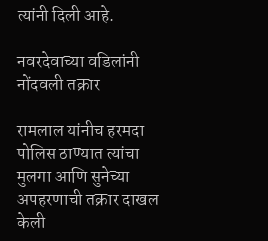त्यांनी दिली आहे.

नवरदेवाच्या वडिलांनी नोंदवली तक्रार

रामलाल यांनीच हरमदा पोलिस ठाण्यात त्यांचा मुलगा आणि सुनेच्या अपहरणाची तक्रार दाखल केली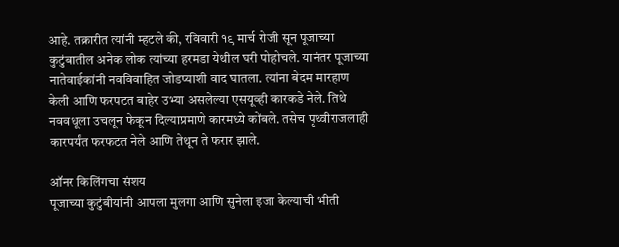आहे. तक्रारीत त्यांनी म्हटले की, रविवारी १९ मार्च रोजी सून पूजाच्या कुटुंबातील अनेक लोक त्यांच्या हरमडा येथील घरी पोहोचले. यानंतर पूजाच्या नातेवाईकांनी नवविवाहित जोडप्याशी वाद घातला. त्यांना बेदम मारहाण केली आणि फरपटत बाहेर उभ्या असलेल्या एसयूव्ही कारकडे नेले. तिथे नववधूला उचलून फेकून दिल्याप्रमाणे कारमध्ये कोंबले. तसेच पृथ्वीराजलाही कारपर्यंत फरफटत नेले आणि तेथून ते फरार झाले.

ऑनर किलिंगचा संशय
पूजाच्या कुटुंबीयांनी आपला मुलगा आणि सुनेला इजा केल्याची भीती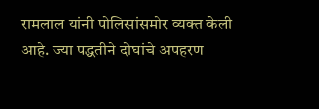रामलाल यांनी पोलिसांसमोर व्यक्त केली आहे. ज्या पद्धतीने दोघांचे अपहरण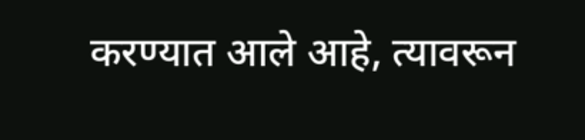करण्यात आले आहे, त्यावरून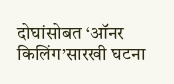दोघांसोबत ‘ऑनर किलिंग’सारखी घटना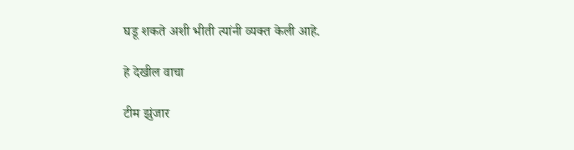घडू शकते अशी भीती त्यांनी व्यक्त केली आहे.

हे देखील वाचा

टीम झुंजार